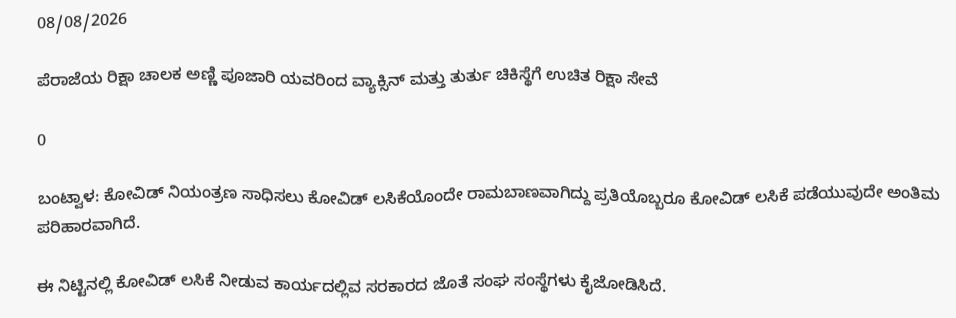08/08/2026

ಪೆರಾಜೆಯ ರಿಕ್ಷಾ ಚಾಲಕ ಅಣ್ಣಿ ಪೂಜಾರಿ ಯವರಿಂದ ವ್ಯಾಕ್ಸಿನ್ ಮತ್ತು ತುರ್ತು ಚಿಕಿಸ್ಥೆಗೆ ಉಚಿತ ರಿಕ್ಷಾ ಸೇವೆ

0

ಬಂಟ್ವಾಳ: ಕೋವಿಡ್ ನಿಯಂತ್ರಣ ಸಾಧಿಸಲು ಕೋವಿಡ್ ಲಸಿಕೆಯೊಂದೇ ರಾಮಬಾಣವಾಗಿದ್ದು ಪ್ರತಿಯೊಬ್ಬರೂ ಕೋವಿಡ್ ಲಸಿಕೆ ಪಡೆಯುವುದೇ ಅಂತಿಮ ಪರಿಹಾರವಾಗಿದೆ.

ಈ ನಿಟ್ಟಿನಲ್ಲಿ ಕೋವಿಡ್ ಲಸಿಕೆ ನೀಡುವ ಕಾರ್ಯದಲ್ಲಿವ ಸರಕಾರದ ಜೊತೆ ಸಂಘ ಸಂಸ್ಥೆಗಳು ಕೈಜೋಡಿಸಿದೆ.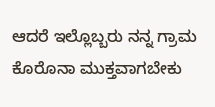ಆದರೆ ಇಲ್ಲೊಬ್ಬರು ನನ್ನ ಗ್ರಾಮ ಕೊರೊನಾ ಮುಕ್ತವಾಗಬೇಕು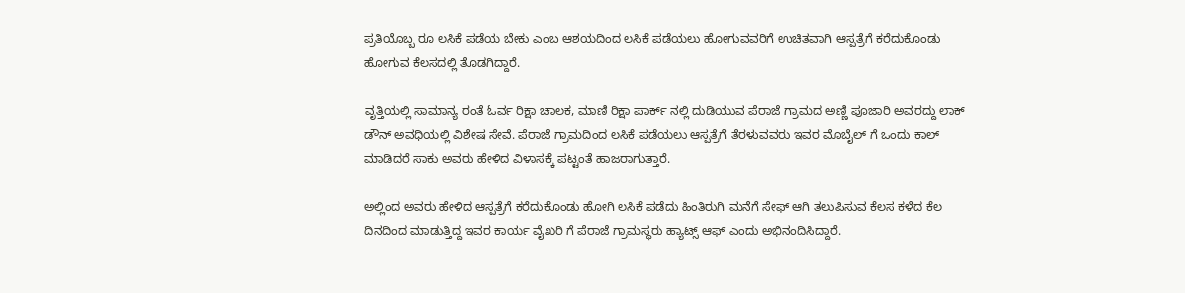ಪ್ರತಿಯೊಬ್ಬ ರೂ ಲಸಿಕೆ ಪಡೆಯ ಬೇಕು ಎಂಬ ಆಶಯದಿಂದ ಲಸಿಕೆ ಪಡೆಯಲು ಹೋಗುವವರಿಗೆ ಉಚಿತವಾಗಿ ಆಸ್ಪತ್ರೆಗೆ ಕರೆದುಕೊಂಡು ಹೋಗುವ ಕೆಲಸದಲ್ಲಿ ತೊಡಗಿದ್ದಾರೆ.

ವೃತ್ತಿಯಲ್ಲಿ ಸಾಮಾನ್ಯ ರಂತೆ ಓರ್ವ ರಿಕ್ಷಾ ಚಾಲಕ, ಮಾಣಿ ರಿಕ್ಷಾ ಪಾರ್ಕ್ ನಲ್ಲಿ ದುಡಿಯುವ ಪೆರಾಜೆ ಗ್ರಾಮದ ಅಣ್ಣಿ ಪೂಜಾರಿ ಅವರದ್ದು ಲಾಕ್ ಡೌನ್ ಅವಧಿಯಲ್ಲಿ ವಿಶೇಷ ಸೇವೆ. ಪೆರಾಜೆ ಗ್ರಾಮದಿಂದ ಲಸಿಕೆ ಪಡೆಯಲು ಆಸ್ಪತ್ರೆಗೆ ತೆರಳುವವರು ಇವರ ಮೊಬೈಲ್ ಗೆ ಒಂದು ಕಾಲ್ ಮಾಡಿದರೆ ಸಾಕು ಅವರು ಹೇಳಿದ ವಿಳಾಸಕ್ಕೆ ಪಟ್ಟಂತೆ ಹಾಜರಾಗುತ್ತಾರೆ.

ಅಲ್ಲಿಂದ ಅವರು ಹೇಳಿದ ಆಸ್ಪತ್ರೆಗೆ ಕರೆದುಕೊಂಡು ಹೋಗಿ ಲಸಿಕೆ ಪಡೆದು ಹಿಂತಿರುಗಿ ಮನೆಗೆ ಸೇಫ್ ಆಗಿ ತಲುಪಿಸುವ ಕೆಲಸ ಕಳೆದ ಕೆಲ ದಿನದಿಂದ ಮಾಡುತ್ತಿದ್ದ ಇವರ ಕಾರ್ಯ ವೈಖರಿ ಗೆ ಪೆರಾಜೆ ಗ್ರಾಮಸ್ಥರು ಹ್ಯಾಟ್ಸ್ ಆಫ್ ಎಂದು ಅಭಿನಂದಿಸಿದ್ದಾರೆ.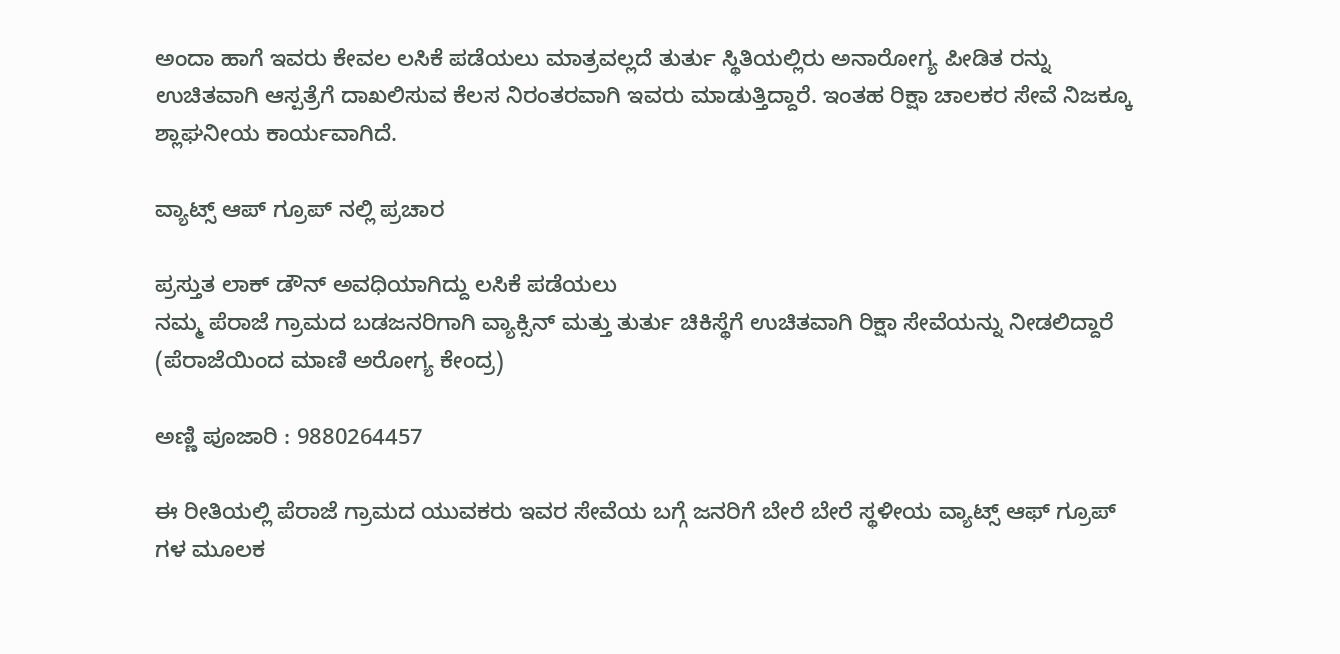ಅಂದಾ ಹಾಗೆ ಇವರು ಕೇವಲ ಲಸಿಕೆ ಪಡೆಯಲು ಮಾತ್ರವಲ್ಲದೆ ತುರ್ತು ಸ್ಥಿತಿಯಲ್ಲಿರು ಅನಾರೋಗ್ಯ ಪೀಡಿತ ರನ್ನು ಉಚಿತವಾಗಿ ಆಸ್ಪತ್ರೆಗೆ ದಾಖಲಿಸುವ ಕೆಲಸ ನಿರಂತರವಾಗಿ ಇವರು ಮಾಡುತ್ತಿದ್ದಾರೆ. ಇಂತಹ ರಿಕ್ಷಾ ಚಾಲಕರ ಸೇವೆ ನಿಜಕ್ಕೂ ಶ್ಲಾಘನೀಯ ಕಾರ್ಯವಾಗಿದೆ.

ವ್ಯಾಟ್ಸ್ ಆಪ್ ಗ್ರೂಪ್ ನಲ್ಲಿ ಪ್ರಚಾರ

ಪ್ರಸ್ತುತ ಲಾಕ್ ಡೌನ್ ಅವಧಿಯಾಗಿದ್ದು ಲಸಿಕೆ ಪಡೆಯಲು
ನಮ್ಮ ಪೆರಾಜೆ ಗ್ರಾಮದ ಬಡಜನರಿಗಾಗಿ ವ್ಯಾಕ್ಸಿನ್ ಮತ್ತು ತುರ್ತು ಚಿಕಿಸ್ಥೆಗೆ ಉಚಿತವಾಗಿ ರಿಕ್ಷಾ ಸೇವೆಯನ್ನು ನೀಡಲಿದ್ದಾರೆ (ಪೆರಾಜೆಯಿಂದ ಮಾಣಿ ಅರೋಗ್ಯ ಕೇಂದ್ರ)

ಅಣ್ಣಿ ಪೂಜಾರಿ : 9880264457

ಈ ರೀತಿಯಲ್ಲಿ ಪೆರಾಜೆ ಗ್ರಾಮದ ಯುವಕರು ಇವರ ಸೇವೆಯ ಬಗ್ಗೆ ಜನರಿಗೆ ಬೇರೆ ಬೇರೆ ಸ್ಥಳೀಯ ವ್ಯಾಟ್ಸ್ ಆಫ್ ಗ್ರೂಪ್ ಗಳ ಮೂಲಕ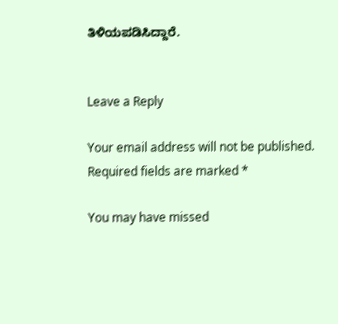ತಿಳಿಯಪಡಿಸಿದ್ದಾರೆ.


Leave a Reply

Your email address will not be published. Required fields are marked *

You may have missed